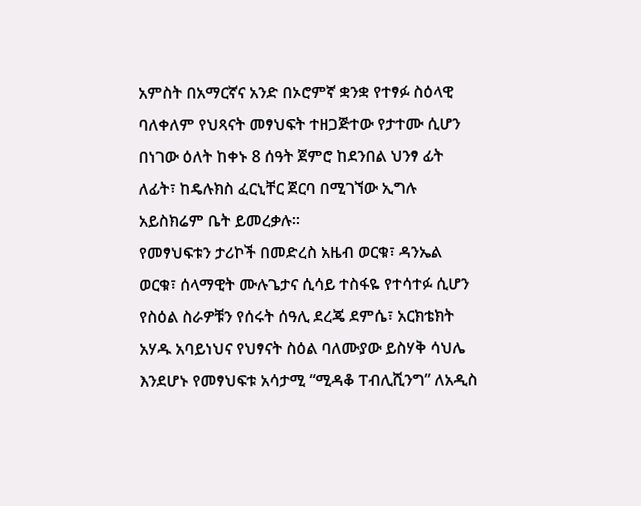አምስት በአማርኛና አንድ በኦሮምኛ ቋንቋ የተፃፉ ስዕላዊ ባለቀለም የህጻናት መፃህፍት ተዘጋጅተው የታተሙ ሲሆን በነገው ዕለት ከቀኑ 8 ሰዓት ጀምሮ ከደንበል ህንፃ ፊት ለፊት፣ ከዴሉክስ ፈርኒቸር ጀርባ በሚገኘው ኢግሉ አይስክሬም ቤት ይመረቃሉ፡፡
የመፃህፍቱን ታሪኮች በመድረስ አዜብ ወርቁ፣ ዳንኤል ወርቁ፣ ሰላማዊት ሙሉጌታና ሲሳይ ተስፋዬ የተሳተፉ ሲሆን የስዕል ስራዎቹን የሰሩት ሰዓሊ ደረጄ ደምሴ፣ አርክቴክት አሃዱ አባይነህና የህፃናት ስዕል ባለሙያው ይስሃቅ ሳህሌ እንደሆኑ የመፃህፍቱ አሳታሚ “ሚዳቆ ፐብሊሺንግ” ለአዲስ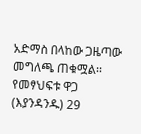አድማስ በላከው ጋዜጣው መግለጫ ጠቁሟል፡፡ የመፃህፍቱ ዋጋ (እያንዳንዱ) 29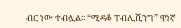ብር ነው ተብሏል፡፡ “ሚዳቆ ፐብሊሺንግ” ዋነኛ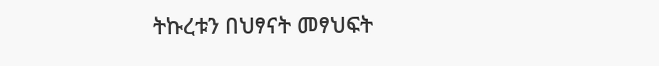ትኩረቱን በህፃናት መፃህፍት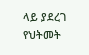ላይ ያደረገ የህትመት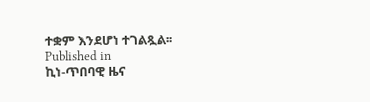ተቋም እንደሆነ ተገልጿል፡፡
Published in
ኪነ-ጥበባዊ ዜና